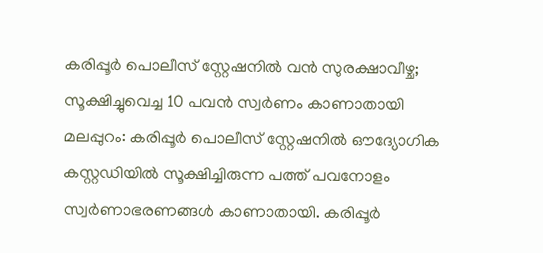കരിപ്പൂർ പൊലീസ് സ്റ്റേഷനിൽ വൻ സുരക്ഷാവീഴ്ച; സൂക്ഷിച്ചുവെച്ച 10 പവൻ സ്വർണം കാണാതായി
മലപ്പുറം: കരിപ്പൂർ പൊലീസ് സ്റ്റേഷനിൽ ഔദ്യോഗിക കസ്റ്റഡിയിൽ സൂക്ഷിച്ചിരുന്ന പത്ത് പവനോളം സ്വർണാഭരണങ്ങൾ കാണാതായി. കരിപ്പൂർ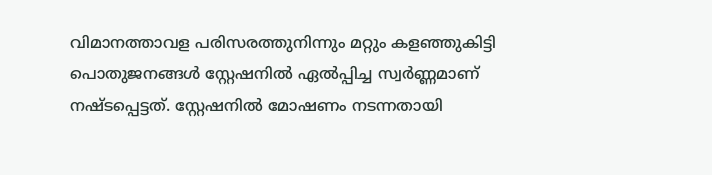വിമാനത്താവള പരിസരത്തുനിന്നും മറ്റും കളഞ്ഞുകിട്ടി പൊതുജനങ്ങൾ സ്റ്റേഷനിൽ ഏൽപ്പിച്ച സ്വർണ്ണമാണ് നഷ്ടപ്പെട്ടത്. സ്റ്റേഷനിൽ മോഷണം നടന്നതായി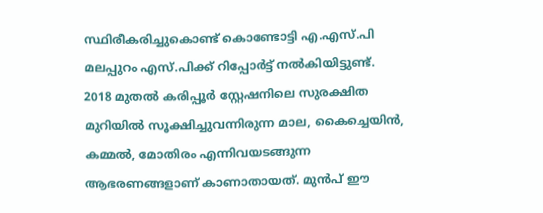സ്ഥിരീകരിച്ചുകൊണ്ട് കൊണ്ടോട്ടി എ.എസ്.പി മലപ്പുറം എസ്.പിക്ക് റിപ്പോർട്ട് നൽകിയിട്ടുണ്ട്.
2018 മുതൽ കരിപ്പൂർ സ്റ്റേഷനിലെ സുരക്ഷിത മുറിയിൽ സൂക്ഷിച്ചുവന്നിരുന്ന മാല, കൈച്ചെയിൻ, കമ്മൽ, മോതിരം എന്നിവയടങ്ങുന്ന ആഭരണങ്ങളാണ് കാണാതായത്. മുൻപ് ഈ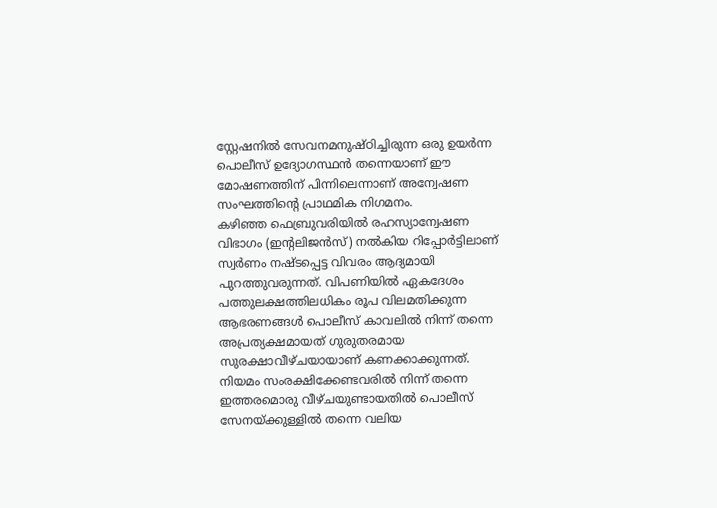സ്റ്റേഷനിൽ സേവനമനുഷ്ഠിച്ചിരുന്ന ഒരു ഉയർന്ന പൊലീസ് ഉദ്യോഗസ്ഥൻ തന്നെയാണ് ഈ മോഷണത്തിന് പിന്നിലെന്നാണ് അന്വേഷണ സംഘത്തിന്റെ പ്രാഥമിക നിഗമനം.
കഴിഞ്ഞ ഫെബ്രുവരിയിൽ രഹസ്യാന്വേഷണ വിഭാഗം (ഇന്റലിജൻസ്) നൽകിയ റിപ്പോർട്ടിലാണ് സ്വർണം നഷ്ടപ്പെട്ട വിവരം ആദ്യമായി പുറത്തുവരുന്നത്. വിപണിയിൽ ഏകദേശം പത്തുലക്ഷത്തിലധികം രൂപ വിലമതിക്കുന്ന ആഭരണങ്ങൾ പൊലീസ് കാവലിൽ നിന്ന് തന്നെ അപ്രത്യക്ഷമായത് ഗുരുതരമായ സുരക്ഷാവീഴ്ചയായാണ് കണക്കാക്കുന്നത്. നിയമം സംരക്ഷിക്കേണ്ടവരിൽ നിന്ന് തന്നെ ഇത്തരമൊരു വീഴ്ചയുണ്ടായതിൽ പൊലീസ് സേനയ്ക്കുള്ളിൽ തന്നെ വലിയ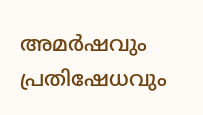അമർഷവും പ്രതിഷേധവും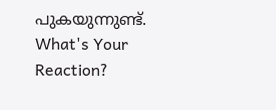പുകയുന്നുണ്ട്.
What's Your Reaction?